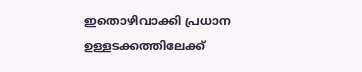ഇതൊഴിവാക്കി പ്രധാന ഉള്ളടക്കത്തിലേക്ക്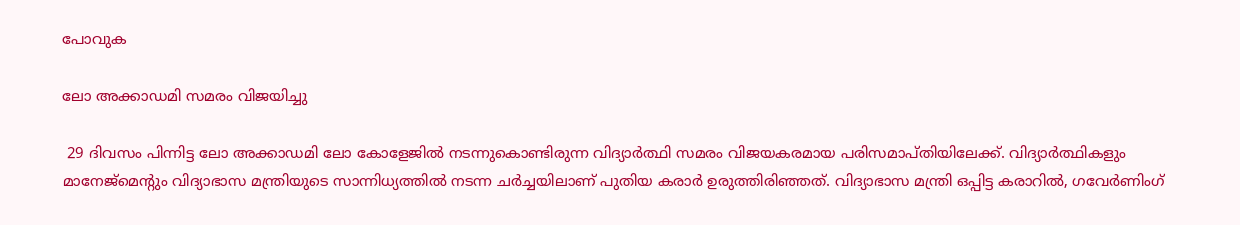പോവുക

ലോ അക്കാഡമി സമരം വിജയിച്ചു

 29 ദിവസം പിന്നിട്ട ലോ അക്കാഡമി ലോ കോളേജിൽ നടന്നുകൊണ്ടിരുന്ന വിദ്യാർത്ഥി സമരം വിജയകരമായ പരിസമാപ്തിയിലേക്ക്. വിദ്യാർത്ഥികളും മാനേജ്‌മെന്റും വിദ്യാഭാസ മന്ത്രിയുടെ സാന്നിധ്യത്തിൽ നടന്ന ചർച്ചയിലാണ് പുതിയ കരാർ ഉരുത്തിരിഞ്ഞത്. വിദ്യാഭാസ മന്ത്രി ഒപ്പിട്ട കരാറിൽ, ഗവേർണിംഗ്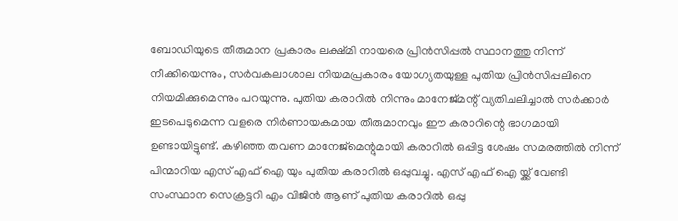ബോഡിയുടെ തീരുമാന പ്രകാരം ലക്ഷ്മി നായരെ പ്രിൻസിപ്പൽ സ്ഥാനത്തു നിന്ന് നീക്കിയെന്നും, സർവകലാശാല നിയമപ്രകാരം യോഗ്യതയുള്ള പുതിയ പ്രിൻസിപ്പലിനെ നിയമിക്കുമെന്നും പറയുന്നു. പുതിയ കരാറിൽ നിന്നും മാനേജ്‌മന്റ് വ്യതിചലിച്ചാൽ സർക്കാർ ഇടപെടുമെന്ന വളരെ നിർണായകമായ തീരുമാനവും ഈ കരാറിന്റെ ഭാഗമായി ഉണ്ടായിട്ടുണ്ട്. കഴിഞ്ഞ തവണ മാനേജ്‌മെന്റുമായി കരാറിൽ ഒപ്പിട്ട ശേഷം സമരത്തിൽ നിന്ന് പിന്മാറിയ എസ് എഫ് ഐ യും പുതിയ കരാറിൽ ഒപ്പുവച്ചു. എസ് എഫ് ഐ യ്ക്ക് വേണ്ടി സംസ്ഥാന സെക്രട്ടറി എം വിജിൻ ആണ് പുതിയ കരാറിൽ ഒപ്പു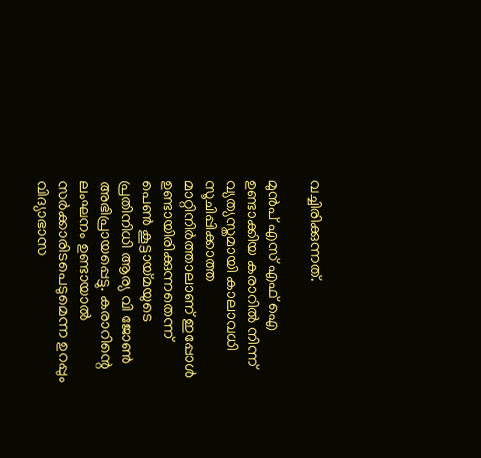വച്ചിരിക്കുന്നത്.

മുൻപ് എസ് എഫ് ഐ ഉണ്ടാക്കിയ കരാറിൽ നിന്ന് വ്യത്യസ്തമായി കാലാവധി സൂചിപ്പിക്കാത്ത മാറ്റിനിർത്താലാണ് ഇപ്പോൾ ഉണ്ടായിരിക്കുന്നതെന്ന് പെൺ കൂട്ടായ്മയുടെ പ്രതിനിധി ആര്യ വി ജോൺ അഭിപ്രായപ്പെട്ടു. കരാറിന്റെ ലംഘനം ഉണ്ടായാൽ സർക്കാരിടപെടുമെന്ന ഉറപ്പും വിദ്യാഭാസ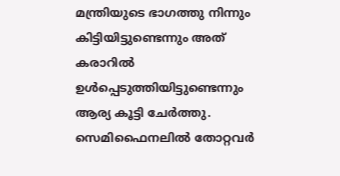മന്ത്രിയുടെ ഭാഗത്തു നിന്നും കിട്ടിയിട്ടുണ്ടെന്നും അത് കരാറിൽ ഉൾപ്പെടുത്തിയിട്ടുണ്ടെന്നും ആര്യ കൂട്ടി ചേർത്തു. സെമിഫൈനലിൽ തോറ്റവർ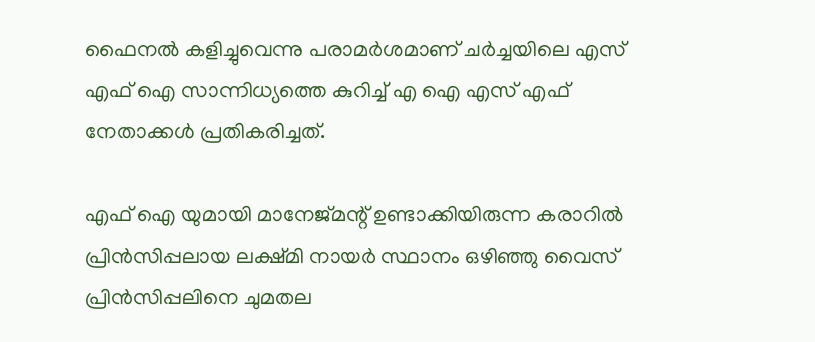ഫൈനൽ കളിച്ചുവെന്നു പരാമർശമാണ് ചർച്ചയിലെ എസ് എഫ് ഐ സാന്നിധ്യത്തെ കുറിച്ച് എ ഐ എസ് എഫ് നേതാക്കൾ പ്രതികരിച്ചത്.

എഫ് ഐ യുമായി മാനേജ്‌മന്റ് ഉണ്ടാക്കിയിരുന്ന കരാറിൽ പ്രിൻസിപ്പലായ ലക്ഷ്മി നായർ സ്ഥാനം ഒഴിഞ്ഞു വൈസ് പ്രിൻസിപ്പലിനെ ചുമതല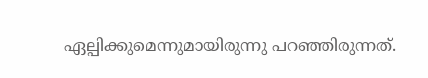ഏല്പിക്കുമെന്നുമായിരുന്നു പറഞ്ഞിരുന്നത്.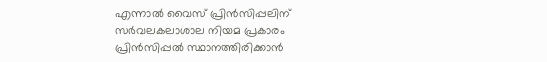എന്നാൽ വൈസ് പ്രിൻസിപ്പലിന് സർവലകലാശാല നിയമ പ്രകാരം പ്രിൻസിപ്പൽ സ്ഥാനത്തിരിക്കാൻ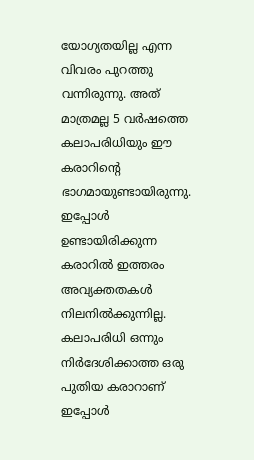യോഗ്യതയില്ല എന്ന വിവരം പുറത്തു വന്നിരുന്നു. അത് മാത്രമല്ല 5 വർഷത്തെ കലാപരിധിയും ഈ കരാറിന്റെ ഭാഗമായുണ്ടായിരുന്നു. ഇപ്പോൾ ഉണ്ടായിരിക്കുന്ന കരാറിൽ ഇത്തരം അവ്യക്തതകൾ നിലനിൽക്കുന്നില്ല. കലാപരിധി ഒന്നും നിർദേശിക്കാത്ത ഒരു പുതിയ കരാറാണ് ഇപ്പോൾ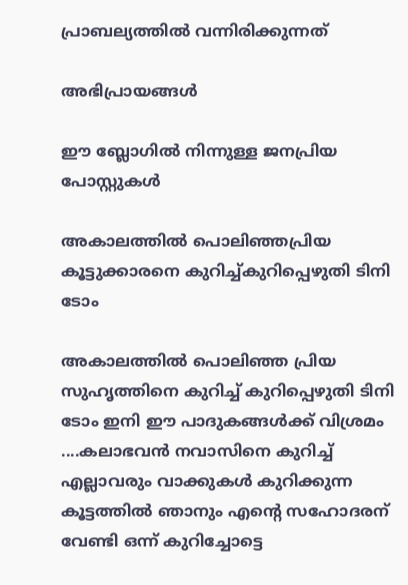പ്രാബല്യത്തിൽ വന്നിരിക്കുന്നത്

അഭിപ്രായങ്ങള്‍

ഈ ബ്ലോഗിൽ നിന്നുള്ള ജനപ്രിയ പോസ്റ്റുകള്‍‌

അകാലത്തിൽ പൊലിഞ്ഞപ്രിയ കൂട്ടുക്കാരനെ കുറിച്ച്കുറിപ്പെഴുതി ടിനി ടോം

അകാലത്തിൽ പൊലിഞ്ഞ പ്രിയ സുഹൃത്തിനെ കുറിച്ച് കുറിപ്പെഴുതി ടിനി ടോം ഇനി ഈ പാദുകങ്ങൾക്ക് വിശ്രമം ....കലാഭവൻ നവാസിനെ കുറിച്ച് എല്ലാവരും വാക്കുകൾ കുറിക്കുന്ന കൂട്ടത്തിൽ ഞാനും എന്റെ സഹോദരന് വേണ്ടി ഒന്ന് കുറിച്ചോട്ടെ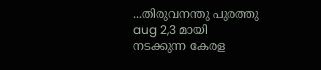...തിരുവനന്തു പുരത്തു aug 2,3 മായി നടക്കുന്ന കേരള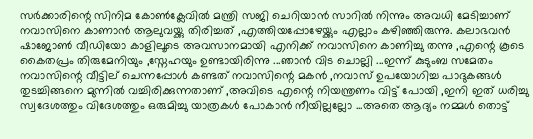സർക്കാരിന്റെ സിനിമ കോൺക്ലേവിൽ മന്ത്രി സജി ചെറിയാൻ സാറിൽ നിന്നും അവധി മേടിച്ചാണ് നവാസിനെ കാണാൻ ആലുവയ്ക്കു തിരിച്ചത് ,എത്തിയപ്പോഴേയ്ക്കും എല്ലാം കഴിഞ്ഞിരുന്നു. കലാഭവൻ ഷാജോൺ വീഡിയോ കാളിലൂടെ അവസാനമായി എനിക്ക് നവാസിനെ കാണിച്ചു തന്നു ,എന്റെ കൂടെ കൈതപ്രം തിരുമേനിയും ,സ്നേഹയും ഉണ്ടായിരിന്നു ...ഞാൻ വിട ചൊല്ലി ...ഇന്ന് കുടുംബ സമേതം നവാസിന്റെ വീട്ടില് ചെന്നപ്പോൾ കണ്ടത് നവാസിന്റെ മകൻ ,നവാസ് ഉപയോഗിച്ച പാദുകങ്ങൾ തുടച്ചിങ്ങനെ മുന്നിൽ വച്ചിരിക്കുന്നതാണ് ,അവിടെ എന്റെ നിയന്ത്രണം വിട്ട് പോയി ,ഇനി ഇത് ധരിച്ചു  സ്വദേശത്തും വിദേശത്തും ഒരുമിച്ചു യാത്രകൾ പോകാൻ നീയില്ലല്ലോ ...അതെ ആദ്യം നമ്മൾ തൊട്ട്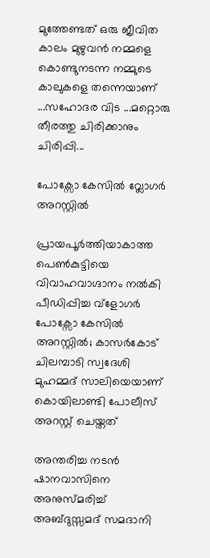മുത്തേണ്ടത് ഒരു ജീവിത കാലം മുഴുവൻ നമ്മളെ കൊണ്ടുനടന്ന നമ്മുടെ കാലുകളെ തന്നെയാണ് ...സഹോദര വിട ...മറ്റൊരു തീരത്തു ചിരിക്കാനും ചിരിപ്പി...

പോക്സോ കേസിൽ വ്ലോഗർ അറസ്റ്റിൽ

പ്രായപൂർത്തിയാകാത്ത പെൺകുട്ടിയെ വിവാഹവാഗ്ദാനം നൽകി പീഡിപ്പിച്ച വ്ളോഗർ പോക്സോ കേസിൽ അറസ്റ്റിൽ; കാസർകോട് ചിലമ്പാടി സ്വദേശി മുഹമ്മദ്‌ സാലിയെയാണ് കൊയിലാണ്ടി പോലീസ് അറസ്റ്റ് ചെയ്തത്

അന്തരിച്ച നടൻ ഷാനവാസിനെ അനുസ്മരിച്ച് അബ്ദുസ്സമദ് സമദാനി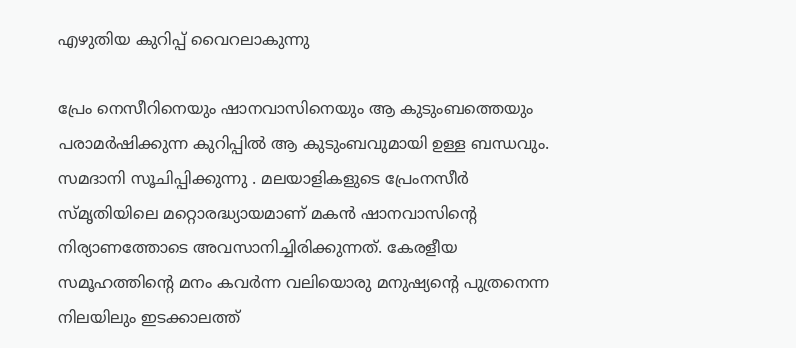എഴുതിയ കുറിപ്പ് വൈറലാകുന്നു

പ്രേം നെസീറിനെയും ഷാനവാസിനെയും ആ കുടുംബത്തെയും പരാമർഷിക്കുന്ന കുറിപ്പിൽ ആ കുടുംബവുമായി ഉള്ള ബന്ധവും. സമദാനി സൂചിപ്പിക്കുന്നു . മലയാളികളുടെ പ്രേംനസീർ സ്മൃതിയിലെ മറ്റൊരദ്ധ്യായമാണ് മകൻ ഷാനവാസിന്റെ നിര്യാണത്തോടെ അവസാനിച്ചിരിക്കുന്നത്. കേരളീയ സമൂഹത്തിന്റെ മനം കവർന്ന വലിയൊരു മനുഷ്യൻ്റെ പുത്രനെന്ന നിലയിലും ഇടക്കാലത്ത്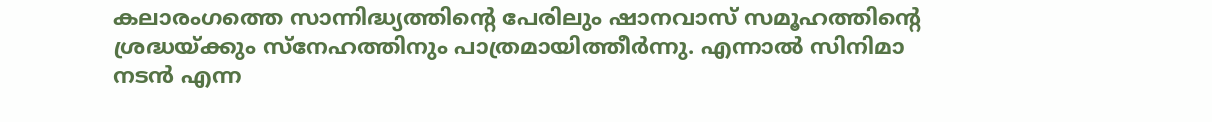കലാരംഗത്തെ സാന്നിദ്ധ്യത്തിൻ്റെ പേരിലും ഷാനവാസ് സമൂഹത്തിന്റെ ശ്രദ്ധയ്ക്കും സ്നേഹത്തിനും പാത്രമായിത്തീർന്നു. എന്നാൽ സിനിമാ നടൻ എന്ന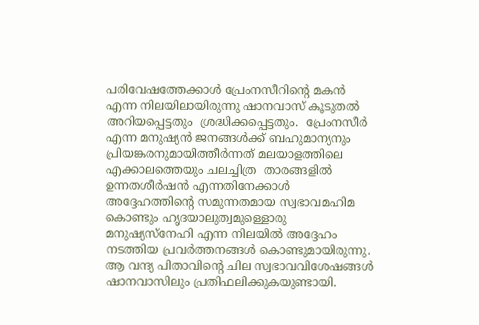പരിവേഷത്തേക്കാൾ പ്രേംനസീറിന്റെ മകൻ എന്ന നിലയിലായിരുന്നു ഷാനവാസ് കൂടുതൽ അറിയപ്പെട്ടതും  ശ്രദ്ധിക്കപ്പെട്ടതും.  പ്രേംനസീർ എന്ന മനുഷ്യൻ ജനങ്ങൾക്ക് ബഹുമാന്യനും പ്രിയങ്കരനുമായിത്തീർന്നത് മലയാളത്തിലെ എക്കാലത്തെയും ചലച്ചിത്ര  താരങ്ങളിൽ ഉന്നതശീർഷൻ എന്നതിനേക്കാൾ അദ്ദേഹത്തിന്റെ സമുന്നതമായ സ്വഭാവമഹിമ കൊണ്ടും ഹൃദയാലുത്വമുള്ളൊരു  മനുഷ്യസ്നേഹി എന്ന നിലയിൽ അദ്ദേഹം നടത്തിയ പ്രവർത്തനങ്ങൾ കൊണ്ടുമായിരുന്നു. ആ വന്ദ്യ പിതാവിന്റെ ചില സ്വഭാവവിശേഷങ്ങൾ ഷാനവാസിലും പ്രതിഫലിക്കുകയുണ്ടായി.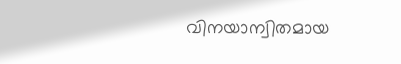വിനയാന്വിതമായ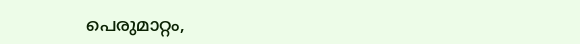പെരുമാറ്റം,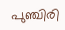പുഞ്ചിരി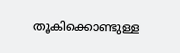തൂകിക്കൊണ്ടുള്ള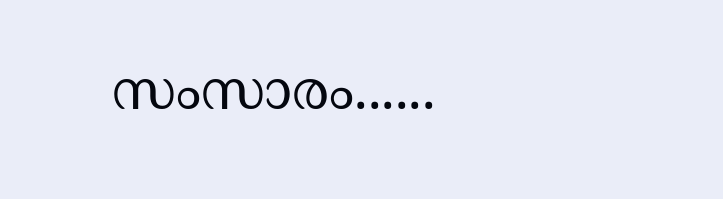സംസാരം......